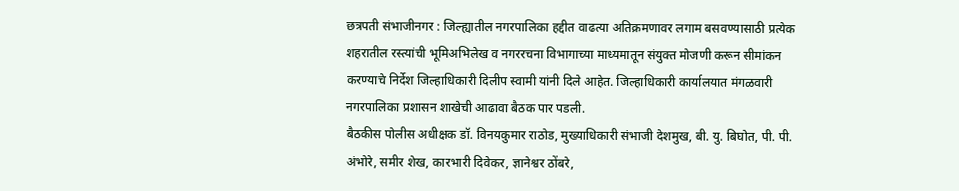छत्रपती संभाजीनगर : जिल्ह्यातील नगरपालिका हद्दीत वाढत्या अतिक्रमणावर लगाम बसवण्यासाठी प्रत्येक शहरातील रस्त्यांची भूमिअभिलेख व नगररचना विभागाच्या माध्यमातून संयुक्त मोजणी करून सीमांकन करण्याचे निर्देश जिल्हाधिकारी दिलीप स्वामी यांनी दिले आहेत. जिल्हाधिकारी कार्यालयात मंगळवारी नगरपालिका प्रशासन शाखेची आढावा बैठक पार पडली.
बैठकीस पोलीस अधीक्षक डॉ. विनयकुमार राठोड, मुख्याधिकारी संभाजी देशमुख, बी. यु. बिघोत, पी. पी. अंभोरे, समीर शेख, कारभारी दिवेकर, ज्ञानेश्वर ठोंबरे,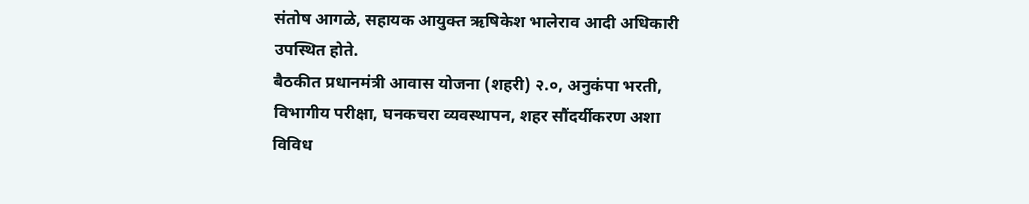संतोष आगळे, सहायक आयुक्त ऋषिकेश भालेराव आदी अधिकारी उपस्थित होते.
बैठकीत प्रधानमंत्री आवास योजना (शहरी) २.०, अनुकंपा भरती, विभागीय परीक्षा, घनकचरा व्यवस्थापन, शहर सौंदर्यीकरण अशा विविध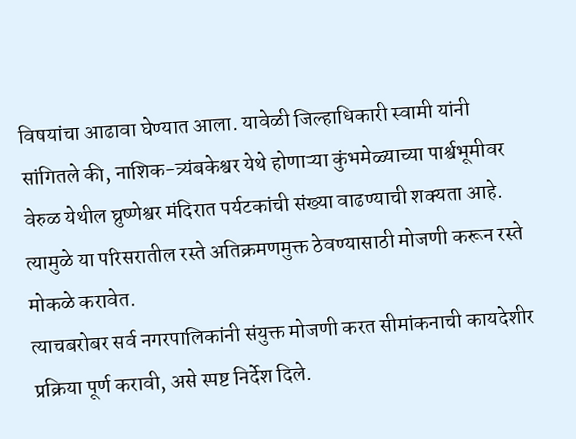विषयांचा आढावा घेण्यात आला. यावेळी जिल्हाधिकारी स्वामी यांनी सांगितले की, नाशिक-त्र्यंबकेश्वर येथे होणाऱ्या कुंभमेळ्याच्या पार्श्वभूमीवर वेरुळ येथील घ्रुष्णेश्वर मंदिरात पर्यटकांची संख्या वाढण्याची शक्यता आहे. त्यामुळे या परिसरातील रस्ते अतिक्रमणमुक्त ठेवण्यासाठी मोजणी करून रस्ते मोकळे करावेत.
त्याचबरोबर सर्व नगरपालिकांनी संयुक्त मोजणी करत सीमांकनाची कायदेशीर प्रक्रिया पूर्ण करावी, असे स्पष्ट निर्देश दिले.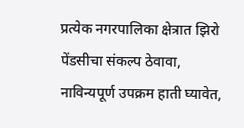प्रत्येक नगरपालिका क्षेत्रात झिरो पेंडसीचा संकल्प ठेवावा, नाविन्यपूर्ण उपक्रम हाती घ्यावेत,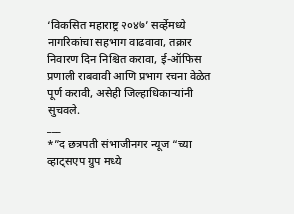‘विकसित महाराष्ट्र २०४७’ सर्व्हेमध्ये नागरिकांचा सहभाग वाढवावा, तक्रार निवारण दिन निश्चित करावा, ई-ऑफिस प्रणाली राबवावी आणि प्रभाग रचना वेळेत पूर्ण करावी, असेही जिल्हाधिकाऱ्यांनी सुचवले.
___
*”द छत्रपती संभाजीनगर न्यूज “च्या व्हाट्सएप ग्रुप मध्ये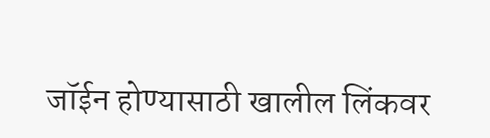जॉईन होण्यासाठी खालील लिंकवर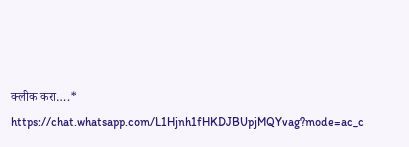क्लीक करा….*
https://chat.whatsapp.com/L1Hjnh1fHKDJBUpjMQYvag?mode=ac_c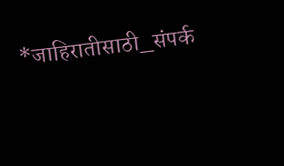*जाहिरातीसाठी_संपर्क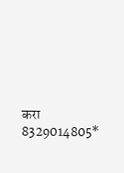करा 8329014805*